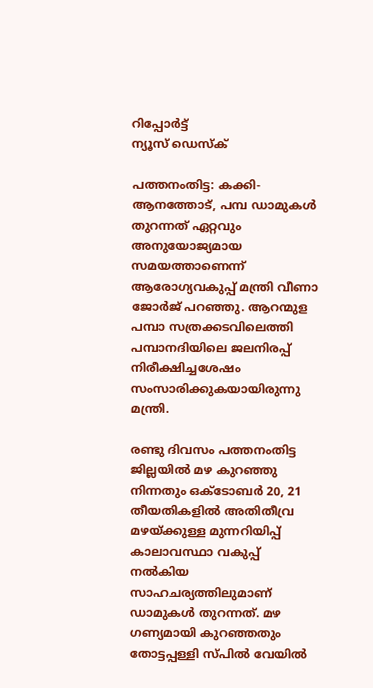റിപ്പോര്‍ട്ട്
ന്യൂസ് ഡെസ്ക്

പത്തനംതിട്ട: കക്കി-ആനത്തോട്, പമ്പ ഡാമുകള്‍ തുറന്നത് ഏറ്റവും അനുയോജ്യമായ സമയത്താണെന്ന് ആരോഗ്യവകുപ്പ് മന്ത്രി വീണാ ജോര്‍ജ് പറഞ്ഞു. ആറന്മുള പമ്പാ സത്രക്കടവിലെത്തി പമ്പാനദിയിലെ ജലനിരപ്പ് നിരീക്ഷിച്ചശേഷം സംസാരിക്കുകയായിരുന്നു മന്ത്രി.

രണ്ടു ദിവസം പത്തനംതിട്ട ജില്ലയില്‍ മഴ കുറഞ്ഞു നിന്നതും ഒക്ടോബര്‍ 20, 21 തീയതികളില്‍ അതിതീവ്ര മഴയ്ക്കുള്ള മുന്നറിയിപ്പ് കാലാവസ്ഥാ വകുപ്പ് നല്‍കിയ സാഹചര്യത്തിലുമാണ് ഡാമുകള്‍ തുറന്നത്. മഴ ഗണ്യമായി കുറഞ്ഞതും തോട്ടപ്പള്ളി സ്പില്‍ വേയില്‍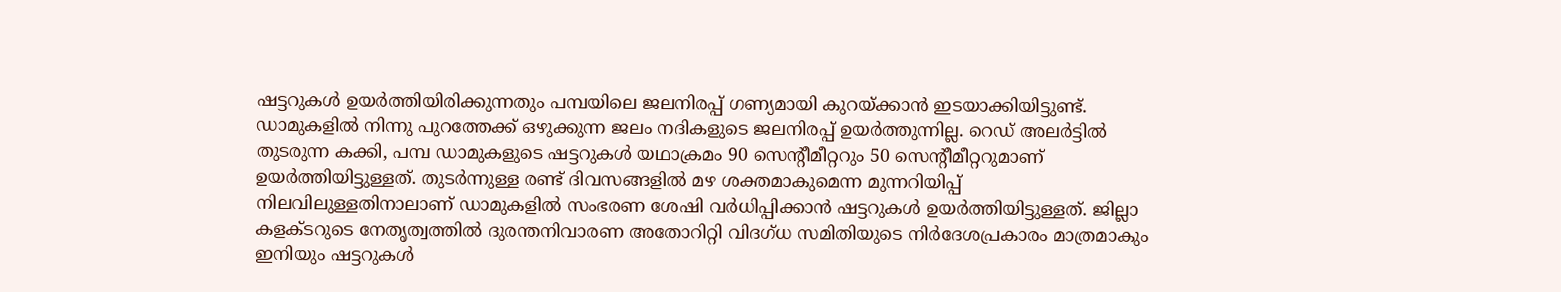ഷട്ടറുകള്‍ ഉയര്‍ത്തിയിരിക്കുന്നതും പമ്പയിലെ ജലനിരപ്പ് ഗണ്യമായി കുറയ്ക്കാന്‍ ഇടയാക്കിയിട്ടുണ്ട്. ഡാമുകളില്‍ നിന്നു പുറത്തേക്ക് ഒഴുക്കുന്ന ജലം നദികളുടെ ജലനിരപ്പ് ഉയര്‍ത്തുന്നില്ല. റെഡ് അലര്‍ട്ടില്‍ തുടരുന്ന കക്കി, പമ്പ ഡാമുകളുടെ ഷട്ടറുകള്‍ യഥാക്രമം 90 സെന്റീമീറ്ററും 50 സെന്റീമീറ്ററുമാണ് ഉയര്‍ത്തിയിട്ടുള്ളത്. തുടര്‍ന്നുള്ള രണ്ട് ദിവസങ്ങളില്‍ മഴ ശക്തമാകുമെന്ന മുന്നറിയിപ്പ് നിലവിലുള്ളതിനാലാണ് ഡാമുകളില്‍ സംഭരണ ശേഷി വര്‍ധിപ്പിക്കാന്‍ ഷട്ടറുകള്‍ ഉയര്‍ത്തിയിട്ടുള്ളത്. ജില്ലാ കളക്ടറുടെ നേതൃത്വത്തില്‍ ദുരന്തനിവാരണ അതോറിറ്റി വിദഗ്ധ സമിതിയുടെ നിര്‍ദേശപ്രകാരം മാത്രമാകും ഇനിയും ഷട്ടറുകള്‍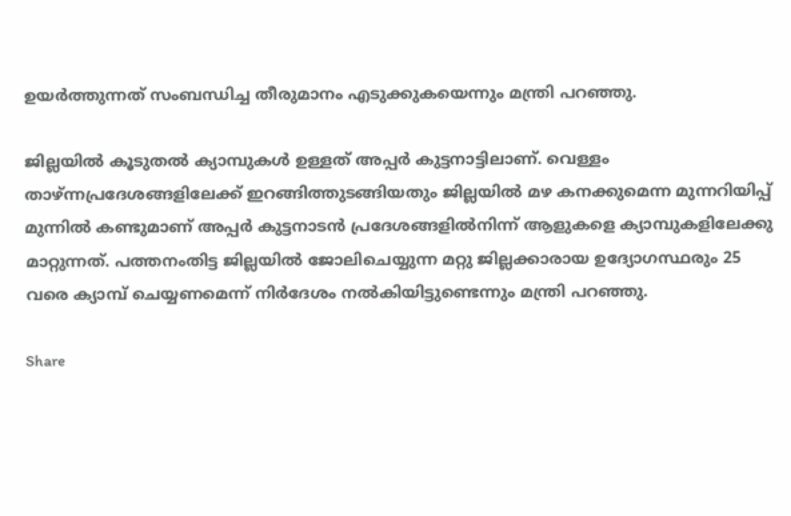ഉയര്‍ത്തുന്നത് സംബന്ധിച്ച തീരുമാനം എടുക്കുകയെന്നും മന്ത്രി പറഞ്ഞു.

ജില്ലയില്‍ കൂടുതല്‍ ക്യാമ്പുകള്‍ ഉള്ളത് അപ്പര്‍ കുട്ടനാട്ടിലാണ്. വെള്ളം താഴ്ന്നപ്രദേശങ്ങളിലേക്ക് ഇറങ്ങിത്തുടങ്ങിയതും ജില്ലയില്‍ മഴ കനക്കുമെന്ന മുന്നറിയിപ്പ് മുന്നില്‍ കണ്ടുമാണ് അപ്പര്‍ കുട്ടനാടന്‍ പ്രദേശങ്ങളില്‍നിന്ന് ആളുകളെ ക്യാമ്പുകളിലേക്കു മാറ്റുന്നത്. പത്തനംതിട്ട ജില്ലയില്‍ ജോലിചെയ്യുന്ന മറ്റു ജില്ലക്കാരായ ഉദ്യോഗസ്ഥരും 25 വരെ ക്യാമ്പ് ചെയ്യണമെന്ന് നിര്‍ദേശം നല്‍കിയിട്ടുണ്ടെന്നും മന്ത്രി പറഞ്ഞു.

Share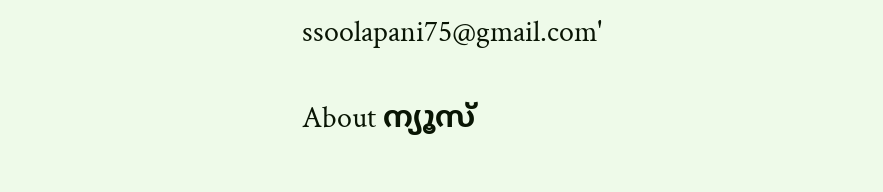ssoolapani75@gmail.com'

About ന്യൂസ്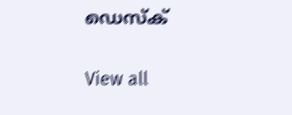ഡെസ്ക്

View all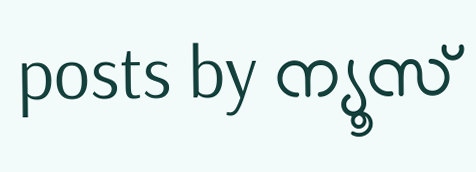posts by ന്യൂസ്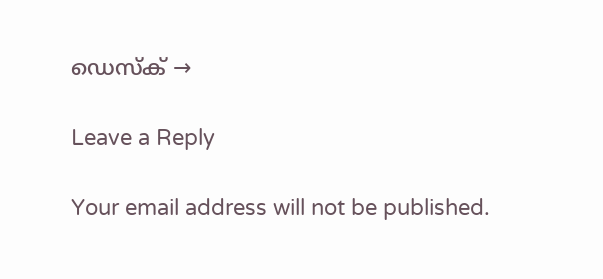ഡെസ്ക് →

Leave a Reply

Your email address will not be published.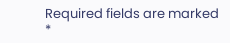Required fields are marked *